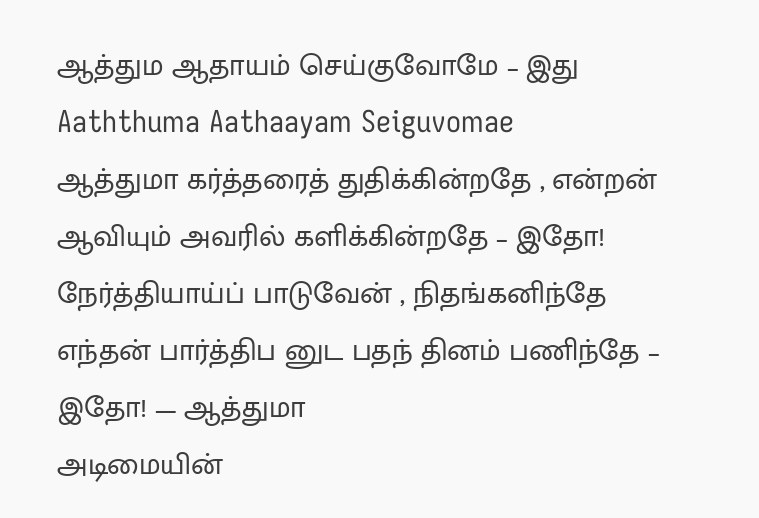ஆத்தும ஆதாயம் செய்குவோமே – இது
Aaththuma Aathaayam Seiguvomae
ஆத்துமா கர்த்தரைத் துதிக்கின்றதே , என்றன் ஆவியும் அவரில் களிக்கின்றதே – இதோ! நேர்த்தியாய்ப் பாடுவேன் , நிதங்கனிந்தே எந்தன் பார்த்திப னுட பதந் தினம் பணிந்தே – இதோ! — ஆத்துமா
அடிமையின்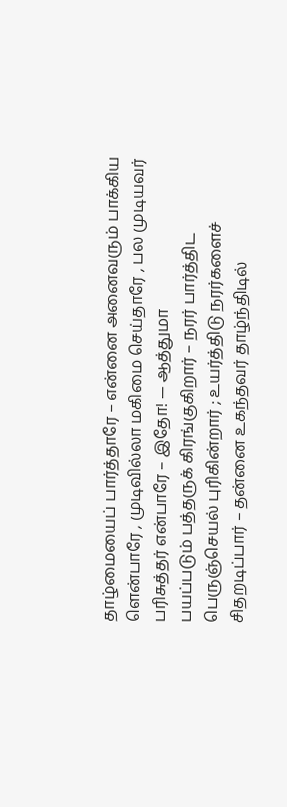தாழ்மையைப் பார்த்தாரே – என்னை அனைவரும் பாக்கிய ளென்பாரே , முடிவில்லா மகிமை செய்தாரே , பல முடியவர் பரிசுத்தர் என்பாரே – இதோ! — ஆத்துமா
பயப்படும் பத்தருக் கிரங்குகிறார் – நரர் பார்த்திட பெருஞ்செயல் புரிகின்றார் ; உயர்த்திடு நரர்களைச் சிதறடிப்பார் – தன்னை உகந்தவர் தாழ்ந்திடில்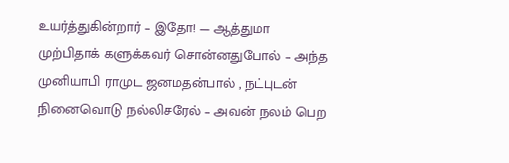உயர்த்துகின்றார் – இதோ! — ஆத்துமா
முற்பிதாக் களுக்கவர் சொன்னதுபோல் – அந்த முனியாபி ராமுட ஜனமதன்பால் , நட்புடன் நினைவொடு நல்லிசரேல் – அவன் நலம் பெற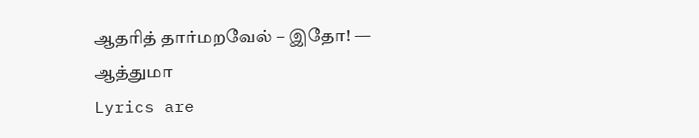ஆதரித் தார்மறவேல் – இதோ! — ஆத்துமா
Lyrics are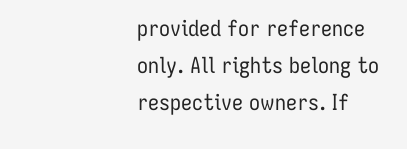provided for reference only. All rights belong to respective owners. If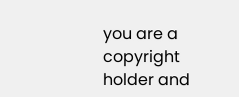you are a copyright holder and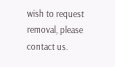wish to request removal, please contact us.